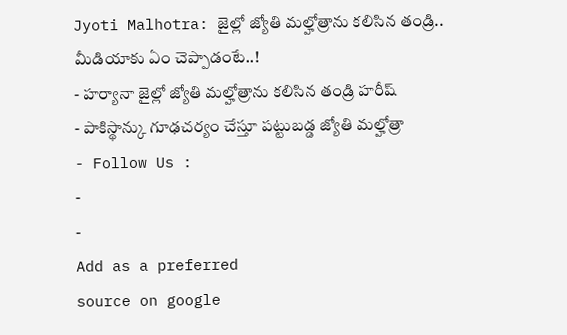Jyoti Malhotra: జైల్లో జ్యోతి మల్హోత్రాను కలిసిన తండ్రి.. మీడియాకు ఏం చెప్పాడంటే..!
- హర్యానా జైల్లో జ్యోతి మల్హోత్రాను కలిసిన తండ్రి హరీష్
- పాకిస్థాన్కు గూఢచర్యం చేస్తూ పట్టుబడ్డ జ్యోతి మల్హోత్రా
- Follow Us :
-
-
Add as a preferred
source on google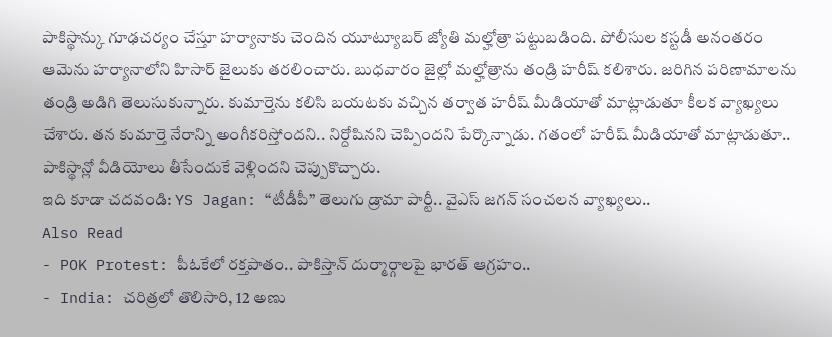పాకిస్థాన్కు గూఢచర్యం చేస్తూ హర్యానాకు చెందిన యూట్యూబర్ జ్యోతి మల్హోత్రా పట్టుబడింది. పోలీసుల కస్టడీ అనంతరం ఆమెను హర్యానాలోని హిసార్ జైలుకు తరలించారు. బుధవారం జైల్లో మల్హోత్రాను తండ్రి హరీష్ కలిశారు. జరిగిన పరిణామాలను తండ్రి అడిగి తెలుసుకున్నారు. కుమార్తెను కలిసి బయటకు వచ్చిన తర్వాత హరీష్ మీడియాతో మాట్లాడుతూ కీలక వ్యాఖ్యలు చేశారు. తన కుమార్తె నేరాన్ని అంగీకరిస్తోందని.. నిర్దోషినని చెప్పిందని పేర్కొన్నాడు. గతంలో హరీష్ మీడియాతో మాట్లాడుతూ.. పాకిస్థాన్లో వీడియోలు తీసేందుకే వెళ్లిందని చెప్పుకొచ్చారు.
ఇది కూడా చదవండి: YS Jagan: “టీడీపీ” తెలుగు డ్రామా పార్టీ.. వైఎస్ జగన్ సంచలన వ్యాఖ్యలు..
Also Read
- POK Protest: పీఓకేలో రక్తపాతం.. పాకిస్తాన్ దుర్మార్గాలపై భారత్ ఆగ్రహం..
- India: చరిత్రలో తొలిసారి, 12 అణు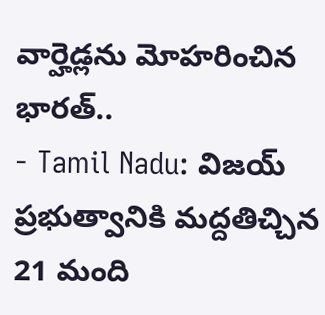వార్హెడ్లను మోహరించిన భారత్..
- Tamil Nadu: విజయ్ ప్రభుత్వానికి మద్దతిచ్చిన 21 మంది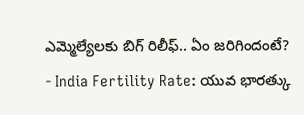ఎమ్మెల్యేలకు బిగ్ రిలీఫ్.. ఏం జరిగిందంటే?
- India Fertility Rate: యువ భారత్కు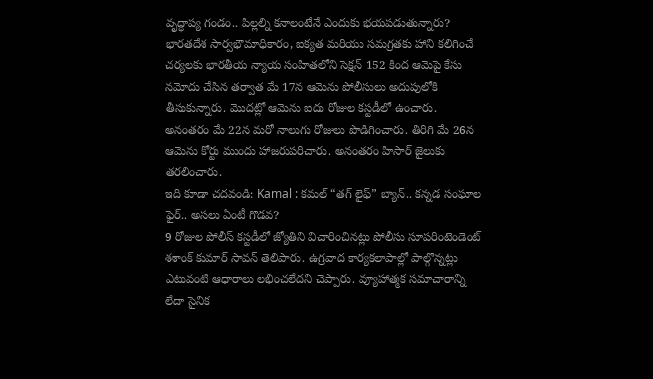వృద్ధాప్య గండం.. పిల్లల్ని కనాలంటేనే ఎందుకు భయపడుతున్నారు?
భారతదేశ సార్వభౌమాధికారం, ఐక్యత మరియు సమగ్రతకు హాని కలిగించే చర్యలకు భారతీయ న్యాయ సంహితలోని సెక్షన్ 152 కింద ఆమెపై కేసు నమోదు చేసిన తర్వాత మే 17న ఆమెను పోలీసులు అదుపులోకి తీసుకున్నారు. మొదట్లో ఆమెను ఐదు రోజుల కస్టడీలో ఉంచారు. అనంతరం మే 22న మరో నాలుగు రోజులు పొడిగించారు. తిరిగి మే 26న ఆమెను కోర్టు ముందు హాజరుపరిచారు. అనంతరం హిసార్ జైలుకు తరలించారు.
ఇది కూడా చదవండి: Kamal : కమల్ “తగ్ లైఫ్” బ్యాన్.. కన్నడ సంఘాల ఫైర్.. అసలు ఏంటీ గొడవ?
9 రోజుల పోలీస్ కస్టడీలో జ్యోతిని విచారించినట్లు పోలీసు సూపరింటెండెంట్ శశాంక్ కుమార్ సావన్ తెలిపారు. ఉగ్రవాద కార్యకలాపాల్లో పాల్గొన్నట్లు ఎటువంటి ఆధారాలు లభించలేదని చెప్పారు. వ్యూహాత్మక సమాచారాన్ని లేదా సైనిక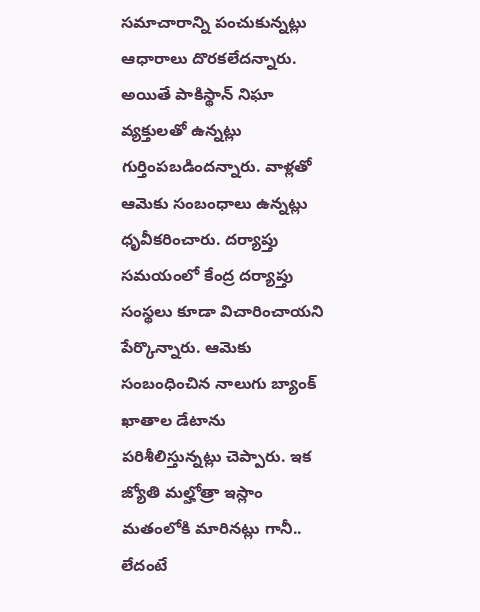సమాచారాన్ని పంచుకున్నట్లు ఆధారాలు దొరకలేదన్నారు. అయితే పాకిస్థాన్ నిఘా వ్యక్తులతో ఉన్నట్లు గుర్తింపబడిందన్నారు. వాళ్లతో ఆమెకు సంబంధాలు ఉన్నట్లు ధృవీకరించారు. దర్యాప్తు సమయంలో కేంద్ర దర్యాప్తు సంస్థలు కూడా విచారించాయని పేర్కొన్నారు. ఆమెకు సంబంధించిన నాలుగు బ్యాంక్ ఖాతాల డేటాను పరిశీలిస్తున్నట్లు చెప్పారు. ఇక జ్యోతి మల్హోత్రా ఇస్లాం మతంలోకి మారినట్లు గానీ.. లేదంటే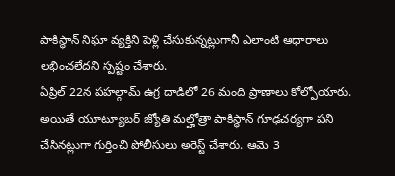పాకిస్థాన్ నిఘా వ్యక్తిని పెళ్లి చేసుకున్నట్లుగానీ ఎలాంటి ఆధారాలు లభించలేదని స్పష్టం చేశారు.
ఏప్రిల్ 22న పహల్గామ్ ఉగ్ర దాడిలో 26 మంది ప్రాణాలు కోల్పోయారు. అయితే యూట్యూబర్ జ్యోతి మల్హోత్రా పాకిస్థాన్ గూఢచర్యగా పని చేసినట్లుగా గుర్తించి పోలీసులు అరెస్ట్ చేశారు. ఆమె 3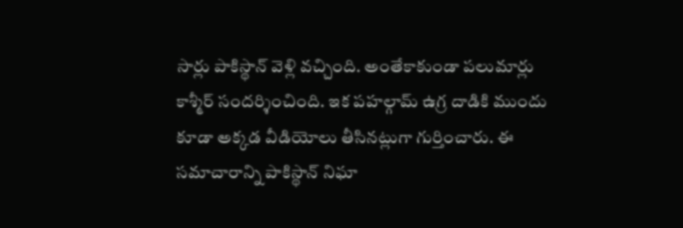సార్లు పాకిస్థాన్ వెళ్లి వచ్చింది. అంతేకాకుండా పలుమార్లు కాశ్మీర్ సందర్శించింది. ఇక పహల్గామ్ ఉగ్ర దాడికి ముందు కూడా అక్కడ వీడియోలు తీసినట్లుగా గుర్తించారు. ఈ సమాచారాన్ని పాకిస్థాన్ నిఘా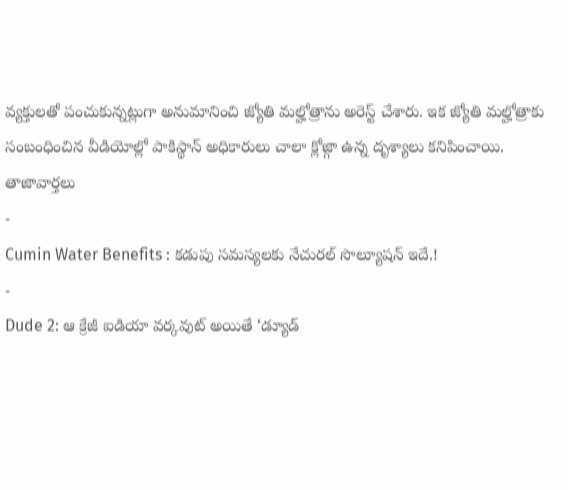వ్యక్తులతో పంచుకున్నట్లుగా అనుమానించి జ్యోతి మల్హోత్రాను అరెస్ట్ చేశారు. ఇక జ్యోతి మల్హోత్రాకు సంబంధించిన వీడియోల్లో పాకిస్థాన్ అధికారులు చాలా క్లోజ్గా ఉన్న దృశ్యాలు కనిపించాయి.
తాజావార్తలు
-
Cumin Water Benefits : కడుపు సమస్యలకు నేచురల్ సొల్యూషన్ ఇదే.!
-
Dude 2: ఆ క్రేజీ ఐడియా వర్కవుట్ అయితే ‘డ్యూడ్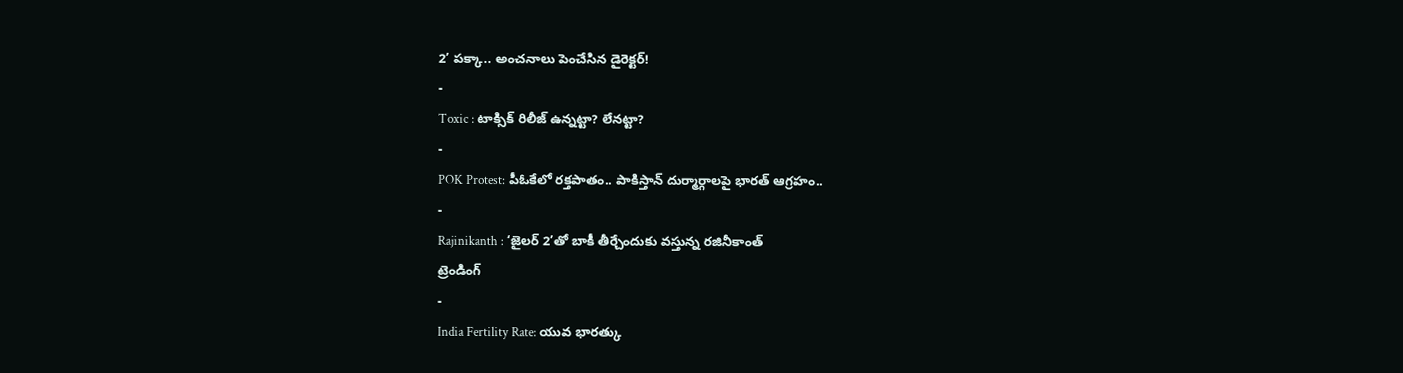2’ పక్కా.. అంచనాలు పెంచేసిన డైరెక్టర్!
-
Toxic : టాక్సిక్ రిలీజ్ ఉన్నట్టా? లేనట్టా?
-
POK Protest: పీఓకేలో రక్తపాతం.. పాకిస్తాన్ దుర్మార్గాలపై భారత్ ఆగ్రహం..
-
Rajinikanth : ‘జైలర్ 2’తో బాకీ తీర్చేందుకు వస్తున్న రజినీకాంత్
ట్రెండింగ్
-
India Fertility Rate: యువ భారత్కు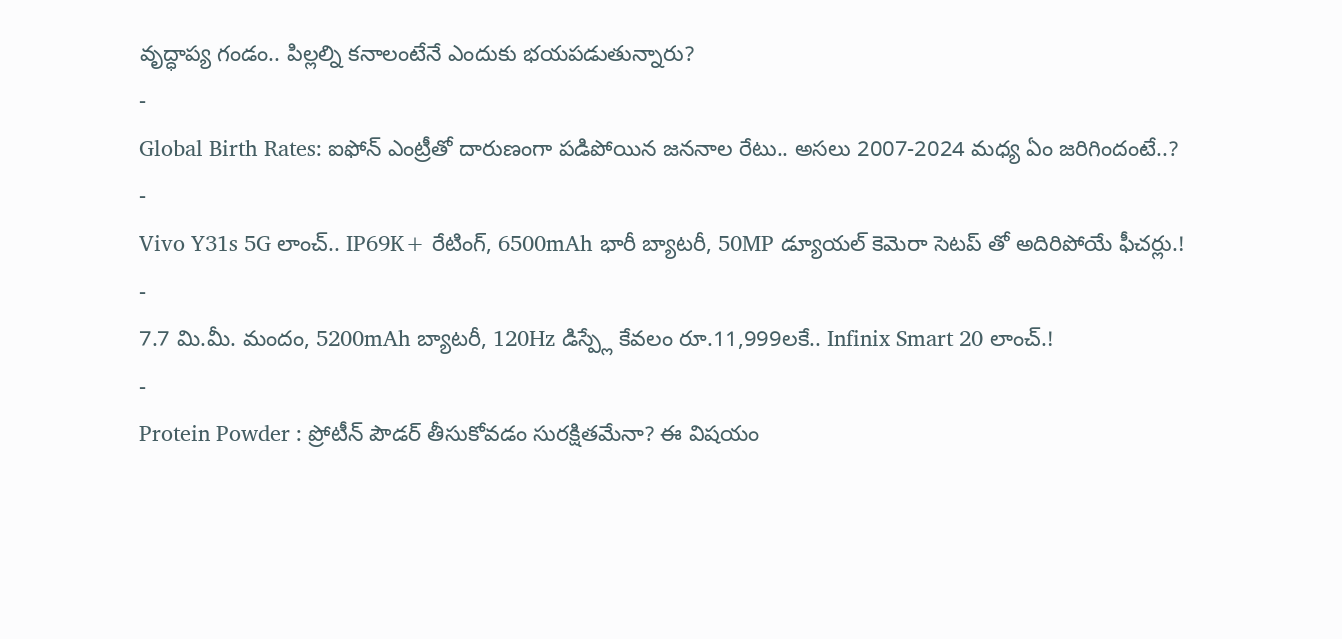వృద్ధాప్య గండం.. పిల్లల్ని కనాలంటేనే ఎందుకు భయపడుతున్నారు?
-
Global Birth Rates: ఐఫోన్ ఎంట్రీతో దారుణంగా పడిపోయిన జననాల రేటు.. అసలు 2007-2024 మధ్య ఏం జరిగిందంటే..?
-
Vivo Y31s 5G లాంచ్.. IP69K+ రేటింగ్, 6500mAh భారీ బ్యాటరీ, 50MP డ్యూయల్ కెమెరా సెటప్ తో అదిరిపోయే ఫీచర్లు.!
-
7.7 మి.మీ. మందం, 5200mAh బ్యాటరీ, 120Hz డిస్ప్లే కేవలం రూ.11,999లకే.. Infinix Smart 20 లాంచ్.!
-
Protein Powder : ప్రోటీన్ పౌడర్ తీసుకోవడం సురక్షితమేనా? ఈ విషయం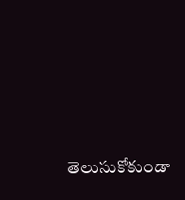తెలుసుకోకుండా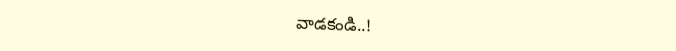వాడకండి..!